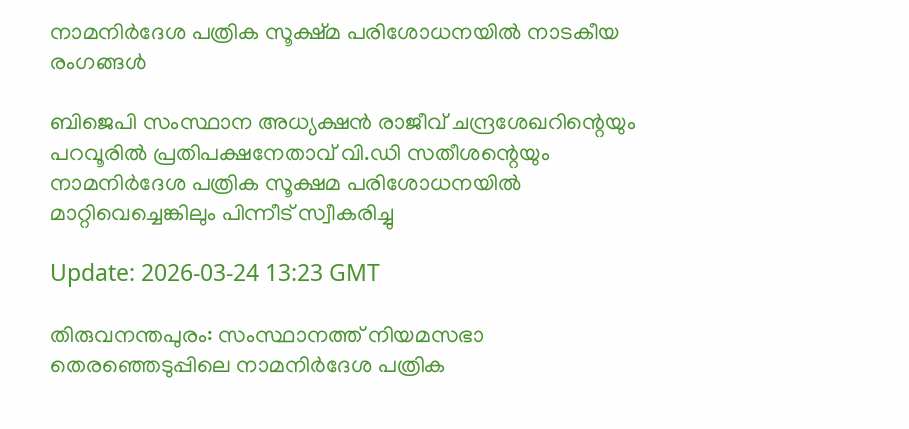നാമനിർദേശ പത്രിക സൂക്ഷ്മ പരിശോധനയിൽ നാടകീയ രംഗങ്ങൾ

ബിജെപി സംസ്ഥാന അധ്യക്ഷൻ രാജീവ് ചന്ദ്രശേഖറിന്റെയും പറവൂരിൽ പ്രതിപക്ഷനേതാവ് വി.ഡി സതീശന്റെയും നാമനിർദേശ പത്രിക സൂക്ഷമ പരിശോധനയിൽ മാറ്റിവെച്ചെങ്കിലും പിന്നീട് സ്വീകരിച്ചു

Update: 2026-03-24 13:23 GMT

തിരുവനന്തപുരം: സംസ്ഥാനത്ത് നിയമസഭാ തെരഞ്ഞെടുപ്പിലെ നാമനിർദേശ പത്രിക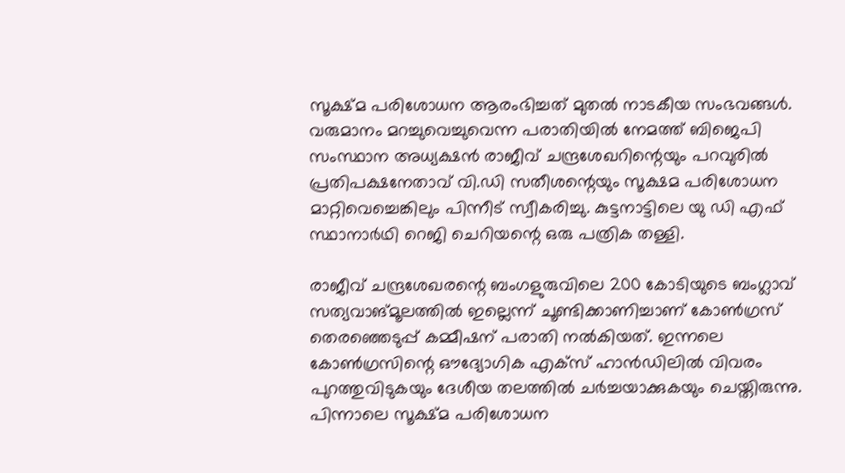സൂക്ഷ്മ പരിശോധന ആരംഭിച്ചത് മുതൽ നാടകീയ സംഭവങ്ങൾ. വരുമാനം മറച്ചുവെച്ചുവെന്ന പരാതിയില്‍ നേമത്ത് ബിജെപി സംസ്ഥാന അധ്യക്ഷൻ രാജീവ് ചന്ദ്രശേഖറിന്റെയും പറവുരിൽ പ്രതിപക്ഷനേതാവ് വി.ഡി സതീശന്റെയും സൂക്ഷമ പരിശോധന മാറ്റിവെച്ചെങ്കിലും പിന്നീട് സ്വീകരിച്ചു. കുട്ടനാട്ടിലെ യു ഡി എഫ് സ്ഥാനാർഥി റെജി ചെറിയന്റെ ഒരു പത്രിക തള്ളി.

രാജീവ് ചന്ദ്രശേഖരന്റെ ബംഗളുരുവിലെ 200 കോടിയുടെ ബംഗ്ലാവ് സത്യവാങ്മൂലത്തിൽ ഇല്ലെന്ന് ചൂണ്ടിക്കാണിച്ചാണ് കോൺഗ്രസ് തെരഞ്ഞെടുപ്പ് കമ്മീഷന് പരാതി നൽകിയത്. ഇന്നലെ കോൺഗ്രസിന്റെ ഔദ്യോഗിക എക്സ് ഹാൻഡിലിൽ വിവരം പുറത്തുവിടുകയും ദേശീയ തലത്തിൽ ചർച്ചയാക്കുകയും ചെയ്തിരുന്നു. പിന്നാലെ സൂക്ഷ്മ പരിശോധന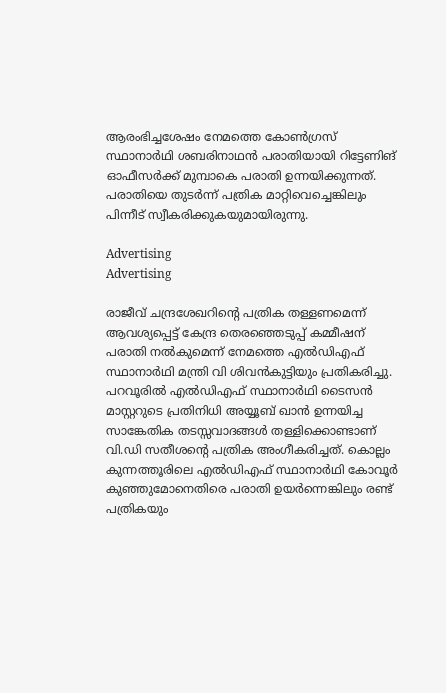ആരംഭിച്ചശേഷം നേമത്തെ കോൺഗ്രസ് സ്ഥാനാർഥി ശബരിനാഥൻ പരാതിയായി റിട്ടേണിങ് ഓഫീസർക്ക് മുമ്പാകെ പരാതി ഉന്നയിക്കുന്നത്. പരാതിയെ തുടർന്ന് പത്രിക മാറ്റിവെച്ചെങ്കിലും പിന്നീട് സ്വീകരിക്കുകയുമായിരുന്നു.

Advertising
Advertising

രാജീവ് ചന്ദ്രശേഖറിന്റെ പത്രിക തള്ളണമെന്ന് ആവശ്യപ്പെട്ട് കേന്ദ്ര തെരഞ്ഞെടുപ്പ് കമ്മീഷന് പരാതി നൽകുമെന്ന് നേമത്തെ എൽഡിഎഫ് സ്ഥാനാർഥി മന്ത്രി വി ശിവൻകുട്ടിയും പ്രതികരിച്ചു. പറവൂരിൽ എൽഡിഎഫ് സ്ഥാനാർഥി ടൈസൻ മാസ്റ്ററുടെ പ്രതിനിധി അയ്യൂബ് ഖാൻ ഉന്നയിച്ച സാങ്കേതിക തടസ്സവാദങ്ങൾ തള്ളിക്കൊണ്ടാണ് വി.ഡി സതീശൻ്റെ പത്രിക അംഗീകരിച്ചത്. കൊല്ലം കുന്നത്തൂരിലെ എൽഡിഎഫ് സ്ഥാനാർഥി കോവൂർ കുഞ്ഞുമോനെതിരെ പരാതി ഉയർന്നെങ്കിലും രണ്ട് പത്രികയും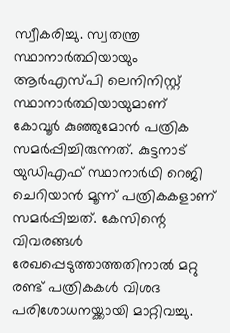സ്വീകരിച്ചു. സ്വതന്ത്ര സ്ഥാനാർത്ഥിയായും ആർഎസ്പി ലെനിനിസ്റ്റ് സ്ഥാനാർത്ഥിയായുമാണ് കോവൂർ കുഞ്ഞുമോൻ പത്രിക സമർപ്പിച്ചിരുന്നത്. കുട്ടനാട് യുഡിഎഫ് സ്ഥാനാർഥി റെജി ചെറിയാൻ മൂന്ന് പത്രികകളാണ് സമർപ്പിച്ചത്. കേസിന്റെ വിവരങ്ങൾ രേഖപ്പെടുത്താത്തതിനാൽ മറ്റു രണ്ട് പത്രികകൾ വിശദ പരിശോധനയ്ക്കായി മാറ്റിവച്ചു.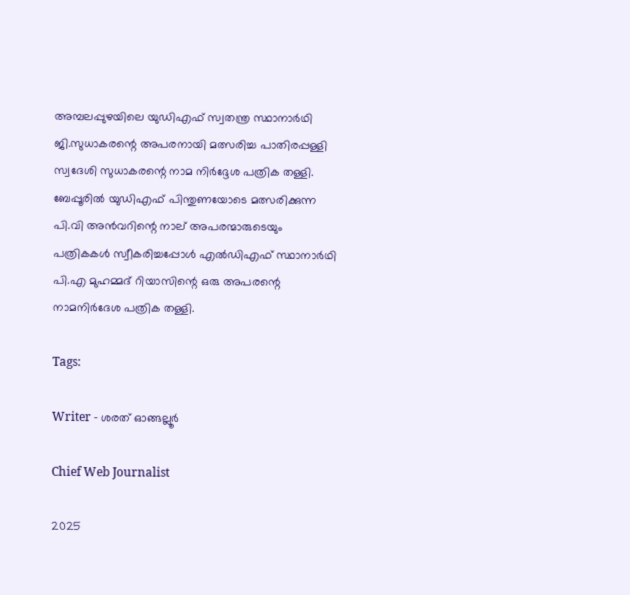അമ്പലപ്പുഴയിലെ യുഡിഎഫ് സ്വതന്ത്ര സ്ഥാനാർഥി ജി.സുധാകരന്റെ അപരനായി മത്സരിച്ച പാതിരപ്പള്ളി സ്വദേശി സുധാകരന്റെ നാമ നിർദ്ദേശ പത്രിക തള്ളി. ബേപ്പൂരിൽ യുഡിഎഫ് പിന്തുണയോടെ മത്സരിക്കുന്ന പി.വി അൻവറിന്റെ നാല് അപരന്മാരുടെയും പത്രികകൾ സ്വീകരിച്ചപ്പോൾ എൽഡിഎഫ് സ്ഥാനാർഥി പി.എ മുഹമ്മദ് റിയാസിന്റെ ഒരു അപരന്റെ നാമനിർദേശ പത്രിക തള്ളി.

Tags:

Writer - ശരത് ഓങ്ങല്ലൂർ

Chief Web Journalist

2025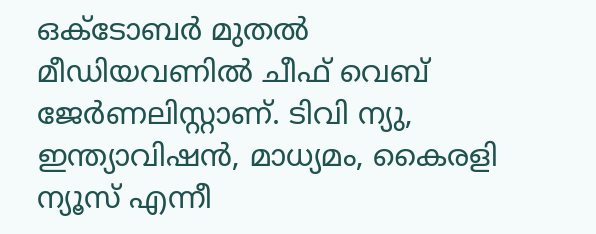ഒക്ടോബർ മുതൽ മീ‍ഡിയവണിൽ ചീഫ് വെബ് ജേർണലിസ്റ്റാണ്. ടിവി ന്യു, ഇന്ത്യാവിഷൻ, മാധ്യമം, കൈരളി ന്യൂസ് എന്നീ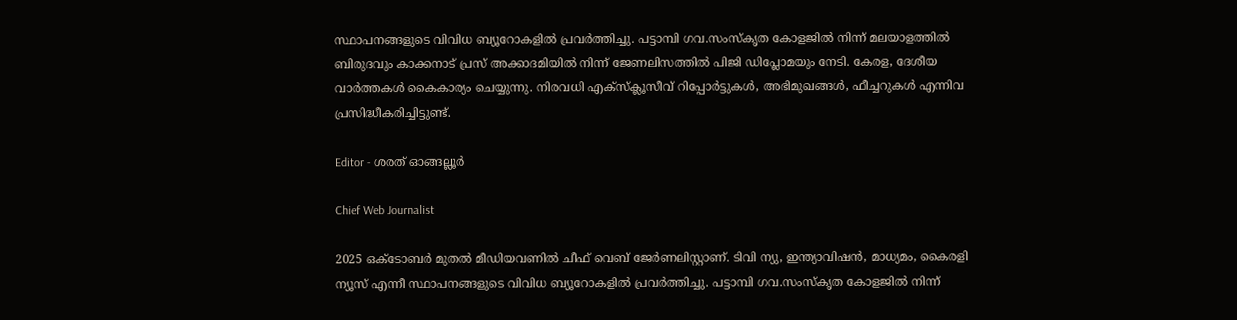സ്ഥാപനങ്ങളുടെ വിവിധ ബ്യൂറോകളിൽ പ്രവർത്തിച്ചു. പട്ടാമ്പി ഗവ.സംസ്കൃത കോളജിൽ നിന്ന് മലയാളത്തിൽ ബിരുദവും കാക്കനാട് പ്രസ് അക്കാദമിയിൽ നിന്ന് ജേണലിസത്തിൽ പിജി ഡിപ്ലോമയും നേടി. കേരള, ദേശീയ വാർത്തകൾ കൈകാര്യം ചെയ്യുന്നു. നിരവധി എക്സ്ക്ലൂസീവ് റിപ്പോർട്ടുകൾ, അഭിമുഖങ്ങള്‍, ഫീച്ചറുകള്‍ എന്നിവ പ്രസിദ്ധീകരിച്ചിട്ടുണ്ട്.

Editor - ശരത് ഓങ്ങല്ലൂർ

Chief Web Journalist

2025 ഒക്ടോബർ മുതൽ മീ‍ഡിയവണിൽ ചീഫ് വെബ് ജേർണലിസ്റ്റാണ്. ടിവി ന്യു, ഇന്ത്യാവിഷൻ, മാധ്യമം, കൈരളി ന്യൂസ് എന്നീ സ്ഥാപനങ്ങളുടെ വിവിധ ബ്യൂറോകളിൽ പ്രവർത്തിച്ചു. പട്ടാമ്പി ഗവ.സംസ്കൃത കോളജിൽ നിന്ന്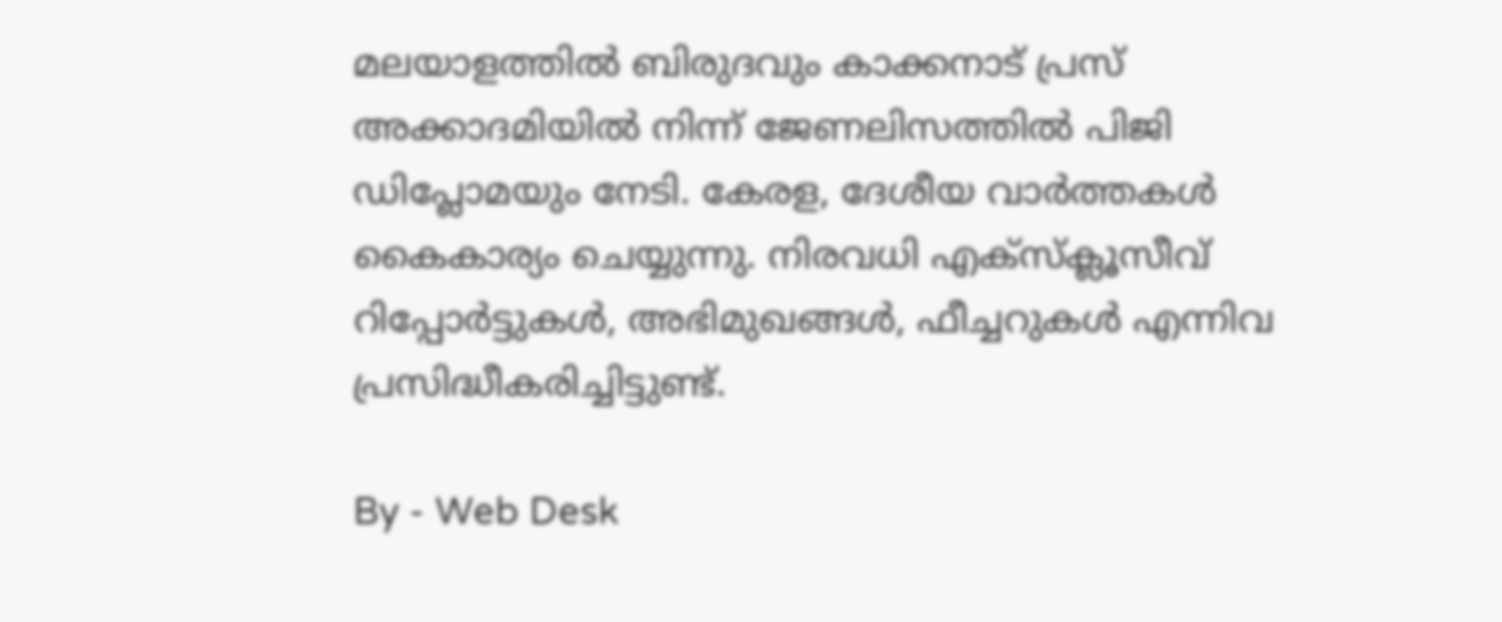മലയാളത്തിൽ ബിരുദവും കാക്കനാട് പ്രസ് അക്കാദമിയിൽ നിന്ന് ജേണലിസത്തിൽ പിജി ഡിപ്ലോമയും നേടി. കേരള, ദേശീയ വാർത്തകൾ കൈകാര്യം ചെയ്യുന്നു. നിരവധി എക്സ്ക്ലൂസീവ് റിപ്പോർട്ടുകൾ, അഭിമുഖങ്ങള്‍, ഫീച്ചറുകള്‍ എന്നിവ പ്രസിദ്ധീകരിച്ചിട്ടുണ്ട്.

By - Web Desk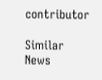contributor

Similar News